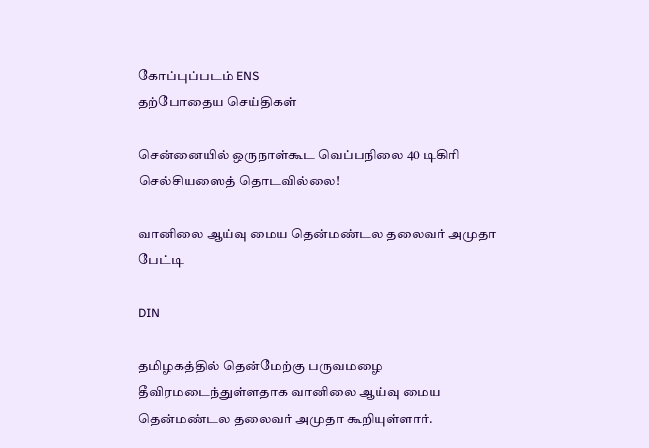கோப்புப்படம் ENS
தற்போதைய செய்திகள்

சென்னையில் ஒருநாள்கூட வெப்பநிலை 40 டிகிரி செல்சியஸைத் தொடவில்லை!

வானிலை ஆய்வு மைய தென்மண்டல தலைவர் அமுதா பேட்டி

DIN

தமிழகத்தில் தென்மேற்கு பருவமழை தீவிரமடைந்துள்ளதாக வானிலை ஆய்வு மைய தென்மண்டல தலைவர் அமுதா கூறியுள்ளார்.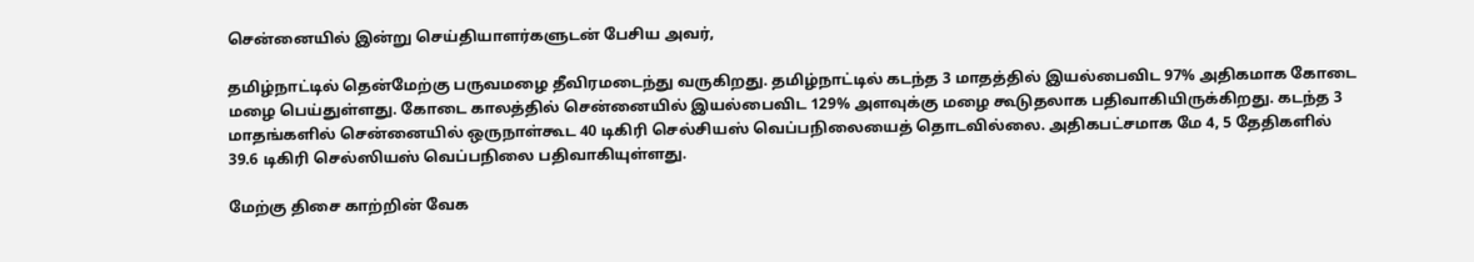சென்னையில் இன்று செய்தியாளர்களுடன் பேசிய அவர்,

தமிழ்நாட்டில் தென்மேற்கு பருவமழை தீவிரமடைந்து வருகிறது. தமிழ்நாட்டில் கடந்த 3 மாதத்தில் இயல்பைவிட 97% அதிகமாக கோடை மழை பெய்துள்ளது. கோடை காலத்தில் சென்னையில் இயல்பைவிட 129% அளவுக்கு மழை கூடுதலாக பதிவாகியிருக்கிறது. கடந்த 3 மாதங்களில் சென்னையில் ஒருநாள்கூட 40 டிகிரி செல்சியஸ் வெப்பநிலையைத் தொடவில்லை. அதிகபட்சமாக மே 4, 5 தேதிகளில் 39.6 டிகிரி செல்ஸியஸ் வெப்பநிலை பதிவாகியுள்ளது.

மேற்கு திசை காற்றின் வேக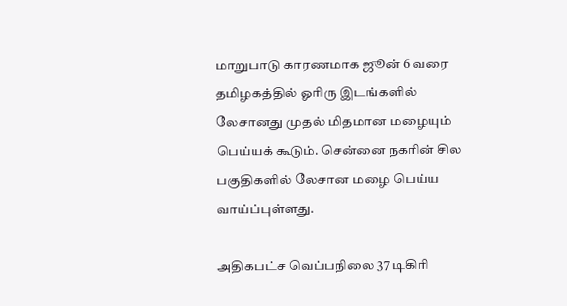மாறுபாடு காரணமாக ஜூன் 6 வரை தமிழகத்தில் ஓரிரு இடங்களில் லேசானது முதல் மிதமான மழையும் பெய்யக் கூடும். சென்னை நகரின் சில பகுதிகளில் லேசான மழை பெய்ய வாய்ப்புள்ளது.

அதிகபட்ச வெப்பநிலை 37 டிகிரி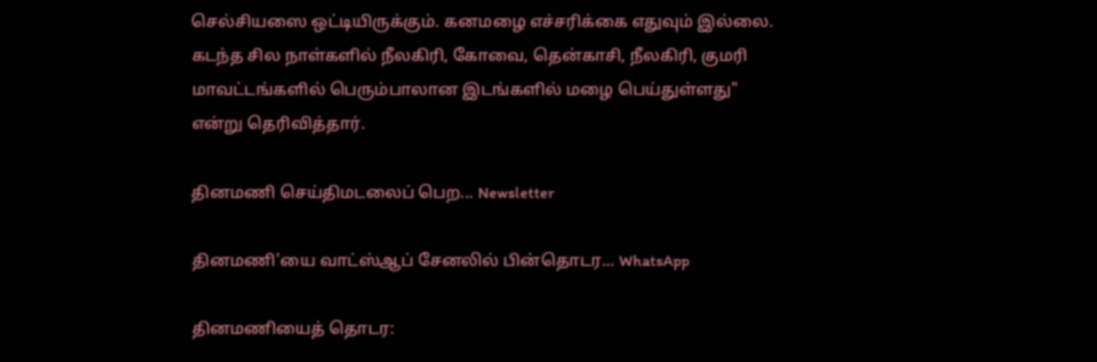செல்சியஸை ஒட்டியிருக்கும். கனமழை எச்சரிக்கை எதுவும் இல்லை. கடந்த சில நாள்களில் நீலகிரி, கோவை, தென்காசி, நீலகிரி, குமரி மாவட்டங்களில் பெரும்பாலான இடங்களில் மழை பெய்துள்ளது" என்று தெரிவித்தார்.

தினமணி செய்திமடலைப் பெற... Newsletter

தினமணி'யை வாட்ஸ்ஆப் சேனலில் பின்தொடர... WhatsApp

தினமணியைத் தொடர: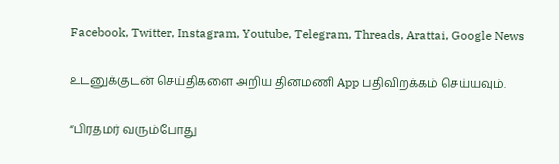Facebook, Twitter, Instagram, Youtube, Telegram, Threads, Arattai, Google News

உடனுக்குடன் செய்திகளை அறிய தினமணி App பதிவிறக்கம் செய்யவும்.

“பிரதமர் வரும்போது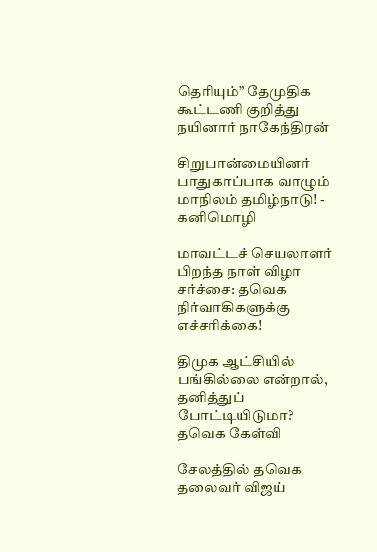தெரியும்” தேமுதிக கூட்டணி குறித்து நயினார் நாகேந்திரன்

சிறுபான்மையினர் பாதுகாப்பாக வாழும் மாநிலம் தமிழ்நாடு! - கனிமொழி

மாவட்டச் செயலாளர் பிறந்த நாள் விழா சர்ச்சை: தவெக நிர்வாகிகளுக்கு எச்சரிக்கை!

திமுக ஆட்சியில் பங்கில்லை என்றால், தனித்துப் போட்டியிடுமா? தவெக கேள்வி

சேலத்தில் தவெக தலைவர் விஜய்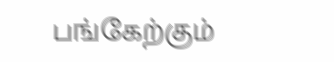பங்கேற்கும்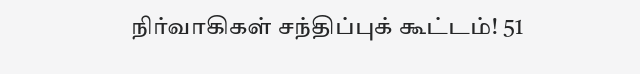நிர்வாகிகள் சந்திப்புக் கூட்டம்! 51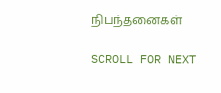நிபந்தனைகள்

SCROLL FOR NEXT